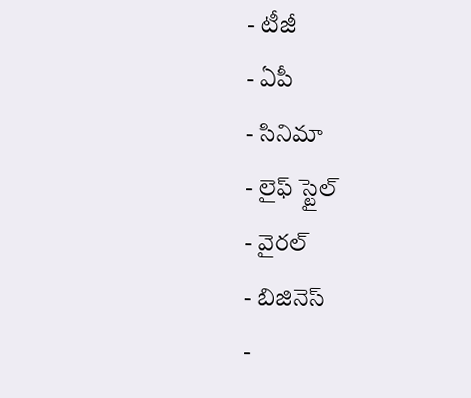- టీజీ
- ఏపీ
- సినిమా
- లైఫ్ స్టైల్
- వైరల్
- బిజినెస్
-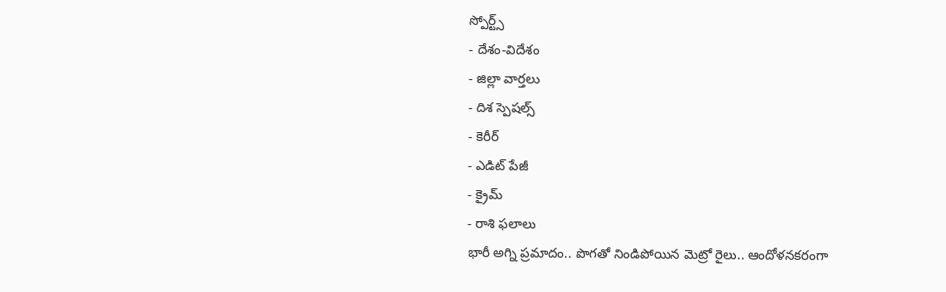స్పోర్ట్స్
- దేశం-విదేశం
- జిల్లా వార్తలు
- దిశ స్పెషల్స్
- కెరీర్
- ఎడిట్ పేజీ
- క్రైమ్
- రాశి ఫలాలు
భారీ అగ్ని ప్రమాదం.. పొగతో నిండిపోయిన మెట్రో రైలు.. ఆందోళనకరంగా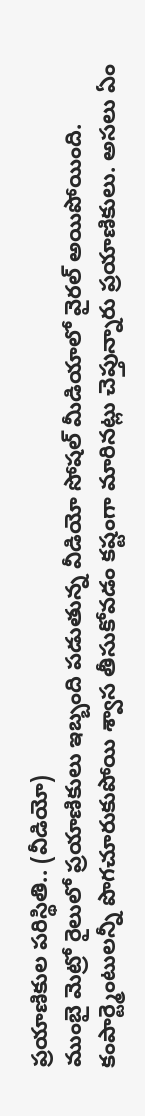ప్రయాణికుల పరిస్థితి.. (వీడియో)
ముంబై మెట్రో రైలులో ప్రయాణికులు ఇబ్బంది పడుతున్న వీడియో సోషల్ మీడియాలో వైరల్ అయిపోయింది. కంపార్ట్మెంటులన్నీ పొగచూరుకుపోయి శ్వాస తీసుకోవడం కష్టంగా మారినట్లు చెప్తున్నారు ప్రయాణికులు. అసలు ఏం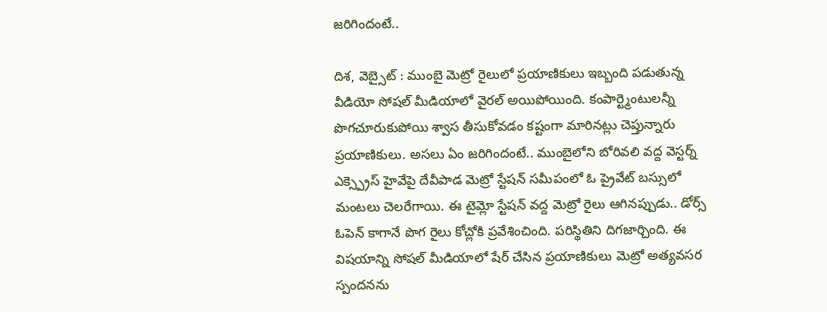జరిగిందంటే..

దిశ, వెబ్సైట్ : ముంబై మెట్రో రైలులో ప్రయాణికులు ఇబ్బంది పడుతున్న వీడియో సోషల్ మీడియాలో వైరల్ అయిపోయింది. కంపార్ట్మెంటులన్నీ పొగచూరుకుపోయి శ్వాస తీసుకోవడం కష్టంగా మారినట్లు చెప్తున్నారు ప్రయాణికులు. అసలు ఏం జరిగిందంటే.. ముంబైలోని బోరివలి వద్ద వెస్టర్న్ ఎక్స్ప్రెస్ హైవేపై దేవీపాడ మెట్రో స్టేషన్ సమీపంలో ఓ ప్రైవేట్ బస్సులో మంటలు చెలరేగాయి. ఈ టైమ్లో స్టేషన్ వద్ద మెట్రో రైలు ఆగినప్పుడు.. డోర్స్ ఓపెన్ కాగానే పొగ రైలు కోచ్లోకి ప్రవేశించింది. పరిస్థితిని దిగజార్చింది. ఈ విషయాన్ని సోషల్ మీడియాలో షేర్ చేసిన ప్రయాణికులు మెట్రో అత్యవసర స్పందనను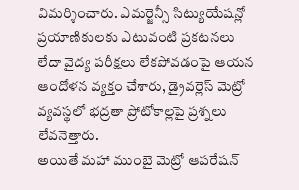విమర్శించారు. ఎమర్జెన్సీ సిట్యుయేషన్లో ప్రయాణికులకు ఎటువంటి ప్రకటనలు లేదా వైద్య పరీక్షలు లేకపోవడంపై ఆయన ఆందోళన వ్యక్తం చేశారు, డ్రైవర్లెస్ మెట్రో వ్యవస్థలో భద్రతా ప్రోటోకాల్లపై ప్రశ్నలు లేవనెత్తారు.
అయితే మహా ముంబై మెట్రో ఆపరేషన్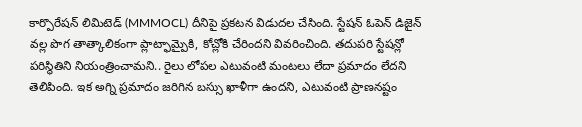కార్పొరేషన్ లిమిటెడ్ (MMMOCL) దీనిపై ప్రకటన విడుదల చేసింది. స్టేషన్ ఓపెన్ డిజైన్ వల్ల పొగ తాత్కాలికంగా ప్లాట్ఫామ్పైకి, కోచ్లోకి చేరిందని వివరించింది. తదుపరి స్టేషన్లో పరిస్థితిని నియంత్రించామని.. రైలు లోపల ఎటువంటి మంటలు లేదా ప్రమాదం లేదని తెలిపింది. ఇక అగ్ని ప్రమాదం జరిగిన బస్సు ఖాళీగా ఉందని, ఎటువంటి ప్రాణనష్టం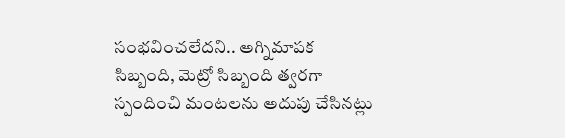సంభవించలేదని.. అగ్నిమాపక సిబ్బంది, మెట్రో సిబ్బంది త్వరగా స్పందించి మంటలను అదుపు చేసినట్లు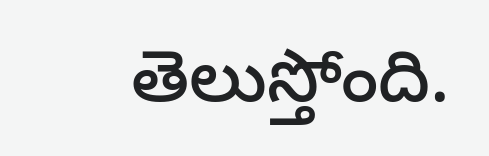తెలుస్తోంది.